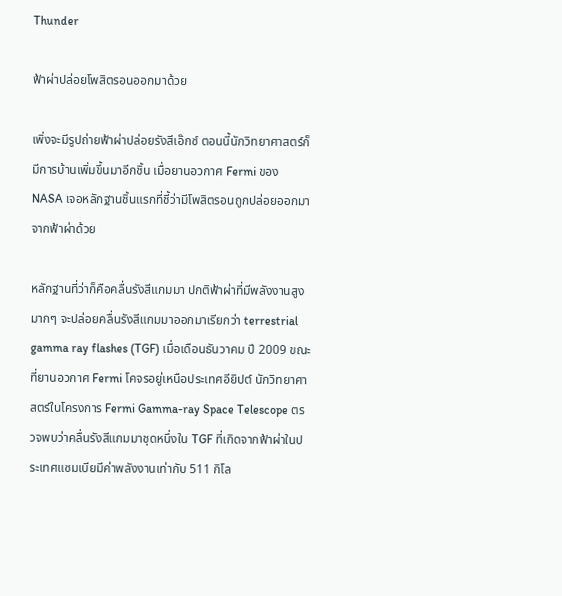Thunder

ฟ้าผ่าปล่อยโพสิตรอนออกมาด้วย

เพิ่งจะมีรูปถ่ายฟ้าผ่าปล่อยรังสีเอ๊กซ์ ตอนนี้นักวิทยาศาสตร์ก็มีการบ้านเพิ่มขึ้นมาอีกชิ้น เมื่อยานอวกาศ Fermi ของ NASA เจอหลักฐานชิ้นแรกที่ชี้ว่ามีโพสิตรอนถูกปล่อยออกมาจากฟ้าผ่าด้วย

หลักฐานที่ว่าก็คือคลื่นรังสีแกมมา ปกติฟ้าผ่าที่มีพลังงานสูงมากๆ จะปล่อยคลื่นรังสีแกมมาออกมาเรียกว่า terrestrial gamma ray flashes (TGF) เมื่อเดือนธันวาคม ปี 2009 ขณะที่ยานอวกาศ Fermi โคจรอยู่เหนือประเทศอียิปต์ นักวิทยาศาสตร์ในโครงการ Fermi Gamma-ray Space Telescope ตรวจพบว่าคลื่นรังสีแกมมาชุดหนึ่งใน TGF ที่เกิดจากฟ้าผ่าในประเทศแซมเบียมีค่าพลังงานเท่ากับ 511 กิโล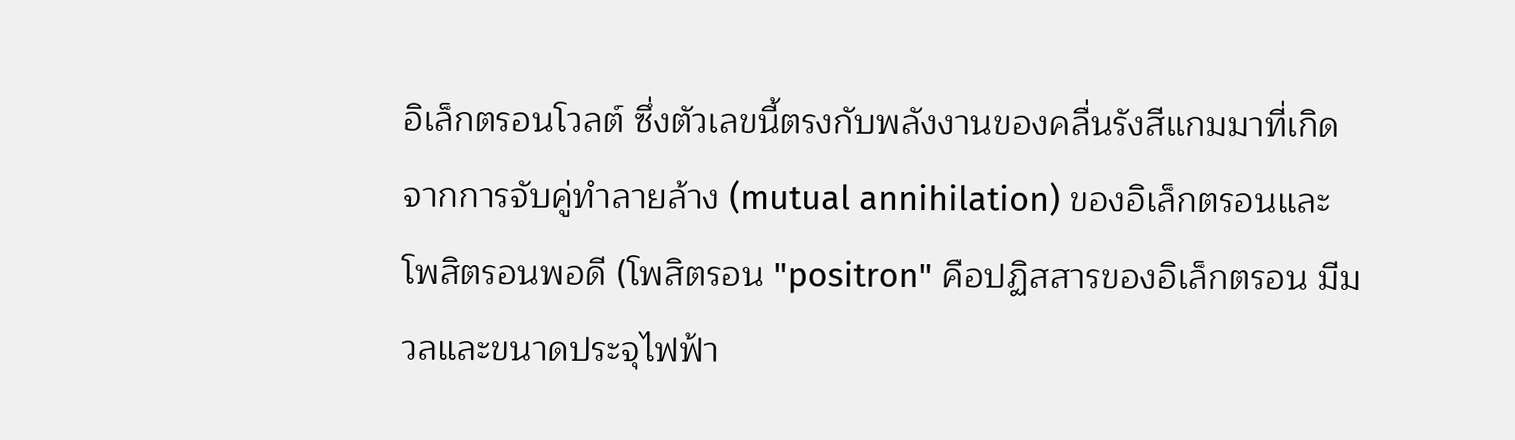อิเล็กตรอนโวลต์ ซึ่งตัวเลขนี้ตรงกับพลังงานของคลื่นรังสีแกมมาที่เกิดจากการจับคู่ทำลายล้าง (mutual annihilation) ของอิเล็กตรอนและโพสิตรอนพอดี (โพสิตรอน "positron" คือปฏิสสารของอิเล็กตรอน มีมวลและขนาดประจุไฟฟ้า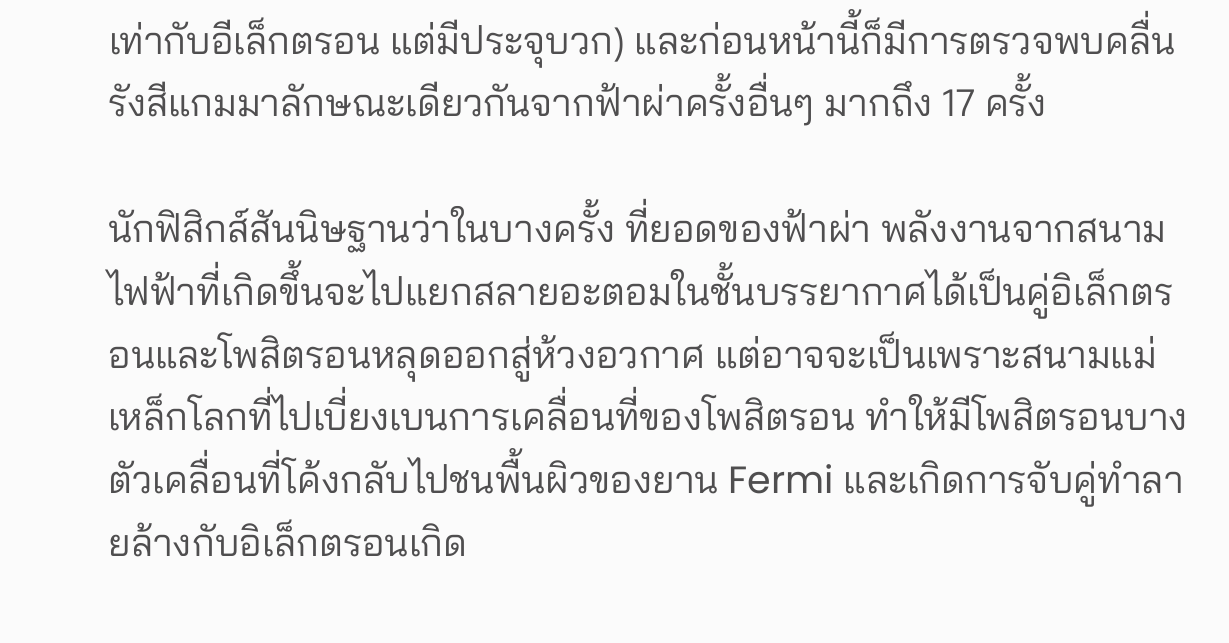เท่ากับอีเล็กตรอน แต่มีประจุบวก) และก่อนหน้านี้ก็มีการตรวจพบคลื่นรังสีแกมมาลักษณะเดียวกันจากฟ้าผ่าครั้งอื่นๆ มากถึง 17 ครั้ง

นักฟิสิกส์สันนิษฐานว่าในบางครั้ง ที่ยอดของฟ้าผ่า พลังงานจากสนามไฟฟ้าที่เกิดขึ้นจะไปแยกสลายอะตอมในชั้นบรรยากาศได้เป็นคู่อิเล็กตรอนและโพสิตรอนหลุดออกสู่ห้วงอวกาศ แต่อาจจะเป็นเพราะสนามแม่เหล็กโลกที่ไปเบี่ยงเบนการเคลื่อนที่ของโพสิตรอน ทำให้มีโพสิตรอนบางตัวเคลื่อนที่โค้งกลับไปชนพื้นผิวของยาน Fermi และเกิดการจับคู่ทำลายล้างกับอิเล็กตรอนเกิด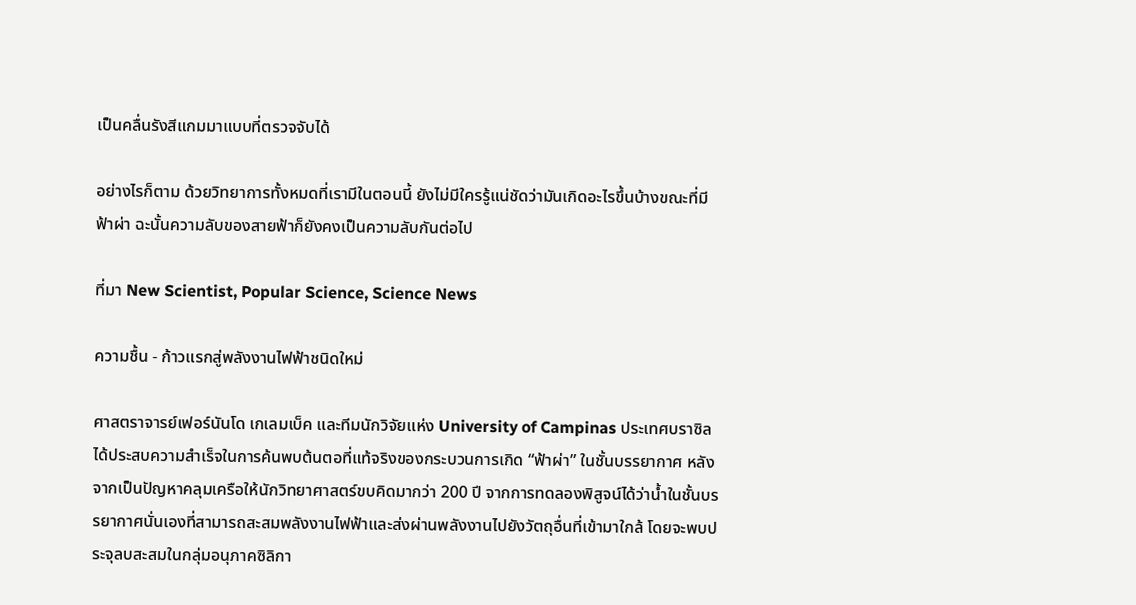เป็นคลื่นรังสีแกมมาแบบที่ตรวจจับได้

อย่างไรก็ตาม ด้วยวิทยาการทั้งหมดที่เรามีในตอนนี้ ยังไม่มีใครรู้แน่ชัดว่ามันเกิดอะไรขึ้นบ้างขณะที่มีฟ้าผ่า ฉะนั้นความลับของสายฟ้าก็ยังคงเป็นความลับกันต่อไป

ที่มา New Scientist, Popular Science, Science News

ความชื้น - ก้าวแรกสู่พลังงานไฟฟ้าชนิดใหม่

ศาสตราจารย์เฟอร์นันโด เกเลมเบ็ค และทีมนักวิจัยแห่ง University of Campinas ประเทศบราซิล ได้ประสบความสำเร็จในการค้นพบต้นตอที่แท้จริงของกระบวนการเกิด “ฟ้าผ่า” ในชั้นบรรยากาศ หลังจากเป็นปัญหาคลุมเครือให้นักวิทยาศาสตร์ขบคิดมากว่า 200 ปี จากการทดลองพิสูจน์ได้ว่าน้ำในชั้นบรรยากาศนั่นเองที่สามารถสะสมพลังงานไฟฟ้าและส่งผ่านพลังงานไปยังวัตถุอื่นที่เข้ามาใกล้ โดยจะพบประจุลบสะสมในกลุ่มอนุภาคซิลิกา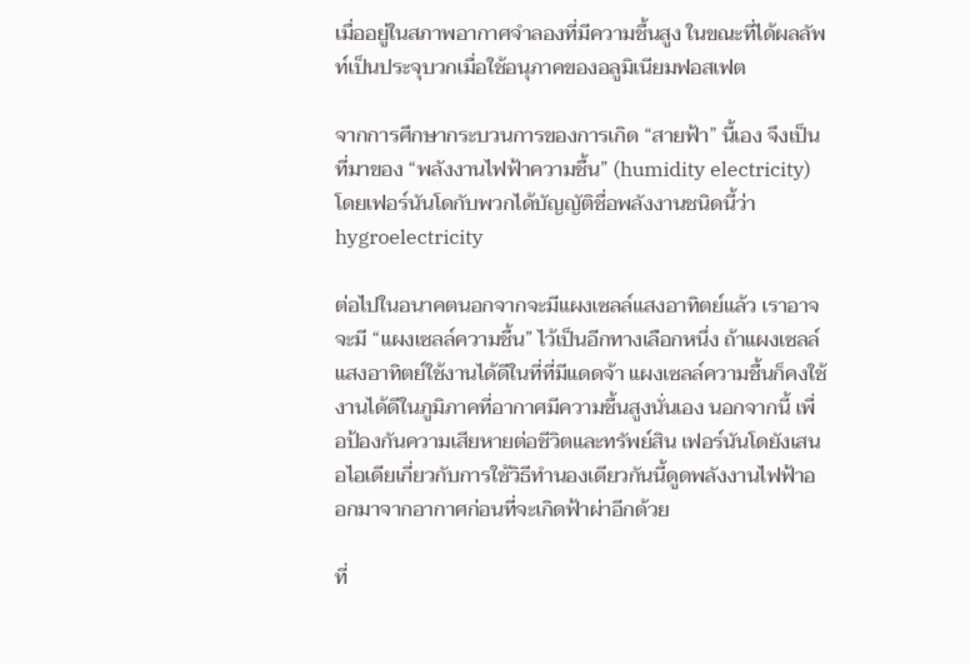เมื่ออยู่ในสภาพอากาศจำลองที่มีความชื้นสูง ในขณะที่ได้ผลลัพท์เป็นประจุบวกเมื่อใช้อนุภาคของอลูมิเนียมฟอสเฟต

จากการศึกษากระบวนการของการเกิด “สายฟ้า” นี้เอง จึงเป็นที่มาของ “พลังงานไฟฟ้าความชื้น” (humidity electricity) โดยเฟอร์นันโดกับพวกได้บัญญัติชื่อพลังงานชนิดนี้ว่า hygroelectricity

ต่อไปในอนาคตนอกจากจะมีแผงเซลล์แสงอาทิตย์แล้ว เราอาจจะมี “แผงเซลล์ความชื้น” ไว้เป็นอีกทางเลือกหนึ่ง ถ้าแผงเซลล์แสงอาทิตย์ใช้งานได้ดีในที่ที่มีแดดจ้า แผงเซลล์ความชื้นก็คงใช้งานได้ดีในภูมิภาคที่อากาศมีความชื้นสูงนั่นเอง นอกจากนี้ เพื่อป้องกันความเสียหายต่อชีวิตและทรัพย์สิน เฟอร์นันโดยังเสนอไอเดียเกี่ยวกับการใช้วิธีทำนองเดียวกันนี้ดูดพลังงานไฟฟ้าออกมาจากอากาศก่อนที่จะเกิดฟ้าผ่าอีกด้วย

ที่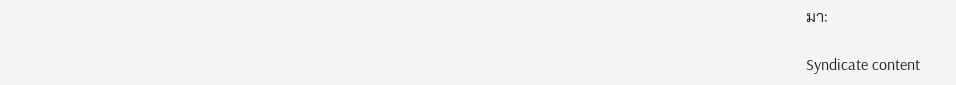มา:

Syndicate content